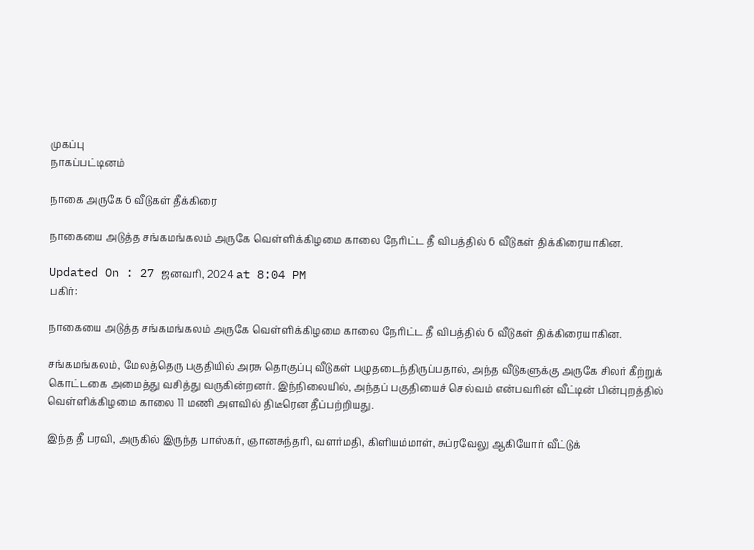முகப்பு
நாகப்பட்டினம்

நாகை அருகே 6 வீடுகள் தீக்கிரை

நாகையை அடுத்த சங்கமங்கலம் அருகே வெள்ளிக்கிழமை காலை நேரிட்ட தீ விபத்தில் 6 வீடுகள் திக்கிரையாகின.

Updated On : 27 ஜனவரி, 2024 at 8:04 PM
பகிர்:

நாகையை அடுத்த சங்கமங்கலம் அருகே வெள்ளிக்கிழமை காலை நேரிட்ட தீ விபத்தில் 6 வீடுகள் திக்கிரையாகின.

சங்கமங்கலம், மேலத்தெரு பகுதியில் அரசு தொகுப்பு வீடுகள் பழுதடைந்திருப்பதால், அந்த வீடுகளுக்கு அருகே சிலர் கீற்றுக் கொட்டகை அமைத்து வசித்து வருகின்றனர். இந்நிலையில், அந்தப் பகுதியைச் செல்வம் என்பவரின் வீட்டின் பின்புறத்தில் வெள்ளிக்கிழமை காலை 11 மணி அளவில் திடீரென தீப்பற்றியது.

இந்த தீ பரவி, அருகில் இருந்த பாஸ்கர், ஞானசுந்தரி, வளர்மதி, கிளியம்மாள், சுப்ரவேலு ஆகியோர் வீட்டுக்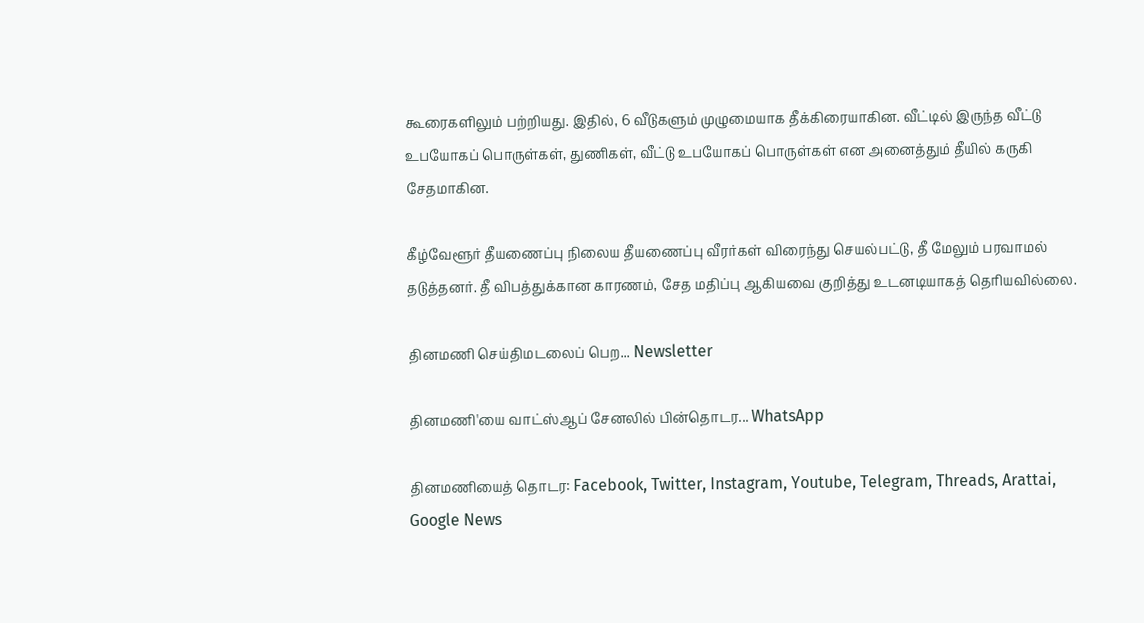கூரைகளிலும் பற்றியது. இதில், 6 வீடுகளும் முழுமையாக தீக்கிரையாகின. வீட்டில் இருந்த வீட்டு உபயோகப் பொருள்கள், துணிகள், வீட்டு உபயோகப் பொருள்கள் என அனைத்தும் தீயில் கருகி சேதமாகின.

கீழ்வேளூர் தீயணைப்பு நிலைய தீயணைப்பு வீரர்கள் விரைந்து செயல்பட்டு, தீ மேலும் பரவாமல் தடுத்தனர். தீ விபத்துக்கான காரணம், சேத மதிப்பு ஆகியவை குறித்து உடனடியாகத் தெரியவில்லை.

தினமணி செய்திமடலைப் பெற... Newsletter

தினமணி'யை வாட்ஸ்ஆப் சேனலில் பின்தொடர... WhatsApp

தினமணியைத் தொடர: Facebook, Twitter, Instagram, Youtube, Telegram, Threads, Arattai, Google News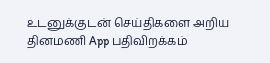உடனுக்குடன் செய்திகளை அறிய தினமணி App பதிவிறக்கம்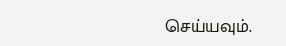செய்யவும்.